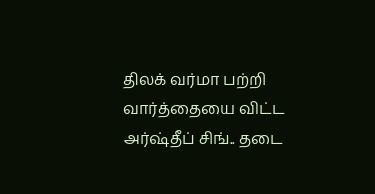திலக் வர்மா பற்றி வார்த்தையை விட்ட அர்ஷ்தீப் சிங்.. தடை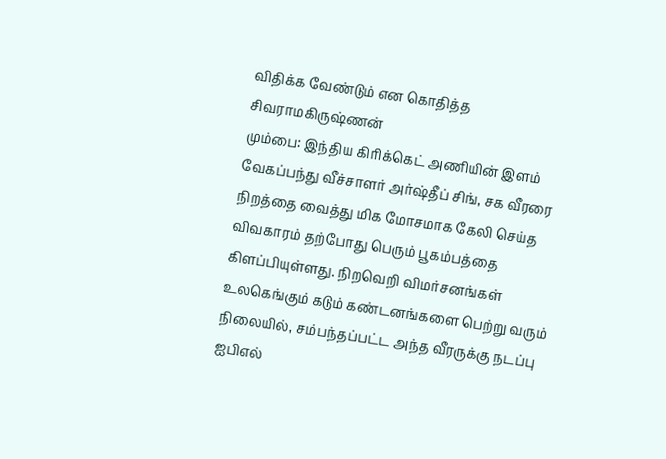விதிக்க வேண்டும் என கொதித்த சிவராமகிருஷ்ணன்
மும்பை: இந்திய கிரிக்கெட் அணியின் இளம் வேகப்பந்து வீச்சாளர் அர்ஷ்தீப் சிங், சக வீரரை நிறத்தை வைத்து மிக மோசமாக கேலி செய்த விவகாரம் தற்போது பெரும் பூகம்பத்தை கிளப்பியுள்ளது. நிறவெறி விமர்சனங்கள் உலகெங்கும் கடும் கண்டனங்களை பெற்று வரும் நிலையில், சம்பந்தப்பட்ட அந்த வீரருக்கு நடப்பு ஐபிஎல்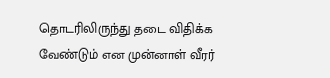தொடரிலிருந்து தடை விதிக்க வேண்டும் என முன்னாள் வீரர்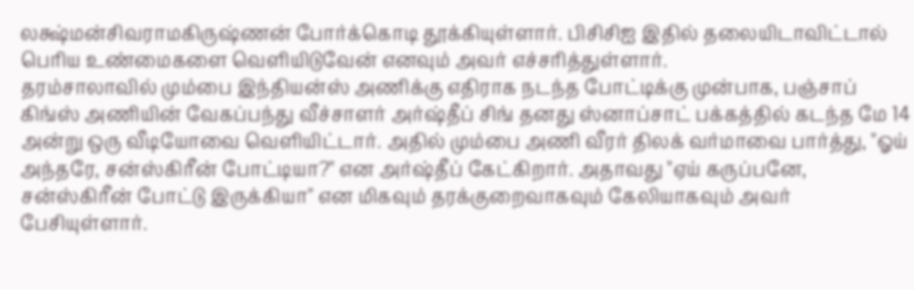லக்ஷ்மன்சிவராமகிருஷ்ணன் போர்க்கொடி தூக்கியுள்ளார். பிசிசிஐ இதில் தலையிடாவிட்டால் பெரிய உண்மைகளை வெளியிடுவேன் எனவும் அவர் எச்சரித்துள்ளார்.
தரம்சாலாவில் மும்பை இந்தியன்ஸ் அணிக்கு எதிராக நடந்த போட்டிக்கு முன்பாக, பஞ்சாப் கிங்ஸ் அணியின் வேகப்பந்து வீச்சாளர் அர்ஷ்தீப் சிங் தனது ஸ்னாப்சாட் பக்கத்தில் கடந்த மே 14 அன்று ஒரு வீடியோவை வெளியிட்டார். அதில் மும்பை அணி வீரர் திலக் வர்மாவை பார்த்து, "ஓய் அந்தரே, சன்ஸ்கிரீன் போட்டியா?" என அர்ஷ்தீப் கேட்கிறார். அதாவது "ஏய் கருப்பனே, சன்ஸ்கிரீன் போட்டு இருக்கியா" என மிகவும் தரக்குறைவாகவும் கேலியாகவும் அவர் பேசியுள்ளார்.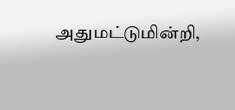அதுமட்டுமின்றி,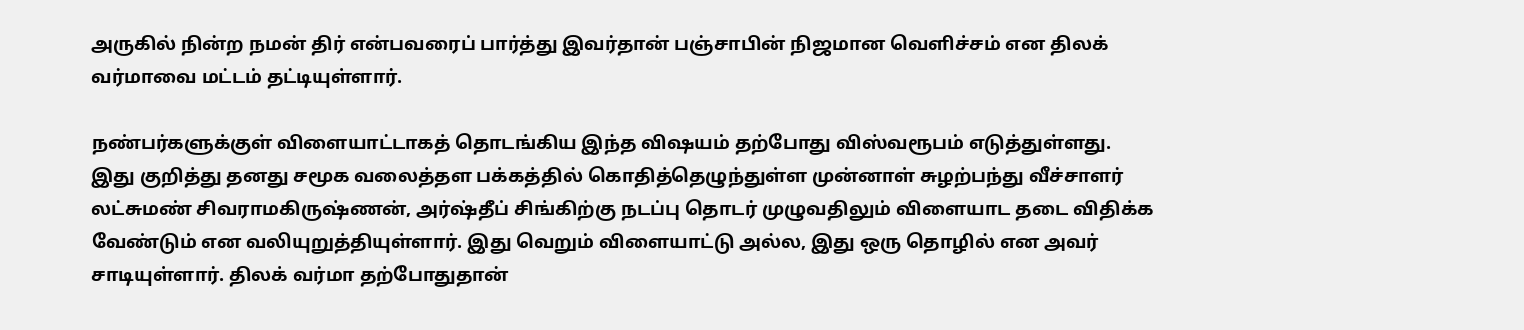அருகில் நின்ற நமன் திர் என்பவரைப் பார்த்து இவர்தான் பஞ்சாபின் நிஜமான வெளிச்சம் என திலக் வர்மாவை மட்டம் தட்டியுள்ளார்.

நண்பர்களுக்குள் விளையாட்டாகத் தொடங்கிய இந்த விஷயம் தற்போது விஸ்வரூபம் எடுத்துள்ளது. இது குறித்து தனது சமூக வலைத்தள பக்கத்தில் கொதித்தெழுந்துள்ள முன்னாள் சுழற்பந்து வீச்சாளர் லட்சுமண் சிவராமகிருஷ்ணன், அர்ஷ்தீப் சிங்கிற்கு நடப்பு தொடர் முழுவதிலும் விளையாட தடை விதிக்க வேண்டும் என வலியுறுத்தியுள்ளார். இது வெறும் விளையாட்டு அல்ல, இது ஒரு தொழில் என அவர் சாடியுள்ளார். திலக் வர்மா தற்போதுதான்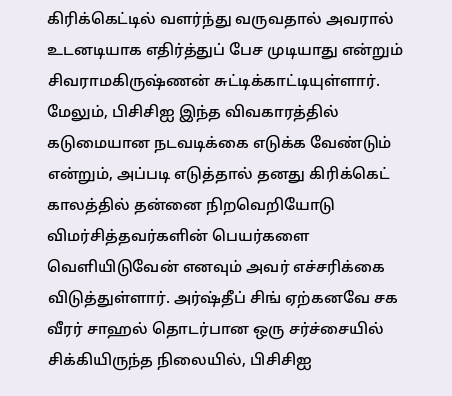கிரிக்கெட்டில் வளர்ந்து வருவதால் அவரால் உடனடியாக எதிர்த்துப் பேச முடியாது என்றும் சிவராமகிருஷ்ணன் சுட்டிக்காட்டியுள்ளார்.
மேலும், பிசிசிஐ இந்த விவகாரத்தில் கடுமையான நடவடிக்கை எடுக்க வேண்டும் என்றும், அப்படி எடுத்தால் தனது கிரிக்கெட் காலத்தில் தன்னை நிறவெறியோடு விமர்சித்தவர்களின் பெயர்களை வெளியிடுவேன் எனவும் அவர் எச்சரிக்கை விடுத்துள்ளார். அர்ஷ்தீப் சிங் ஏற்கனவே சக வீரர் சாஹல் தொடர்பான ஒரு சர்ச்சையில் சிக்கியிருந்த நிலையில், பிசிசிஐ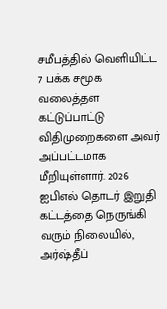சமீபத்தில் வெளியிட்ட 7 பக்க சமூக வலைத்தள கட்டுப்பாட்டு விதிமுறைகளை அவர் அப்பட்டமாக மீறியுள்ளார். 2026 ஐபிஎல் தொடர் இறுதி கட்டத்தை நெருங்கி வரும் நிலையில், அர்ஷ்தீப்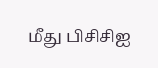மீது பிசிசிஐ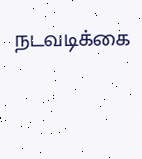நடவடிக்கை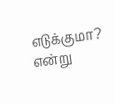எடுக்குமா? என்று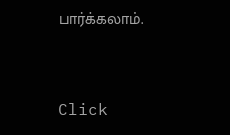பார்க்கலாம்.


Click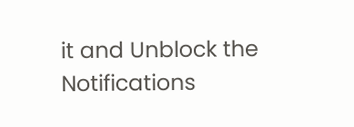it and Unblock the Notifications